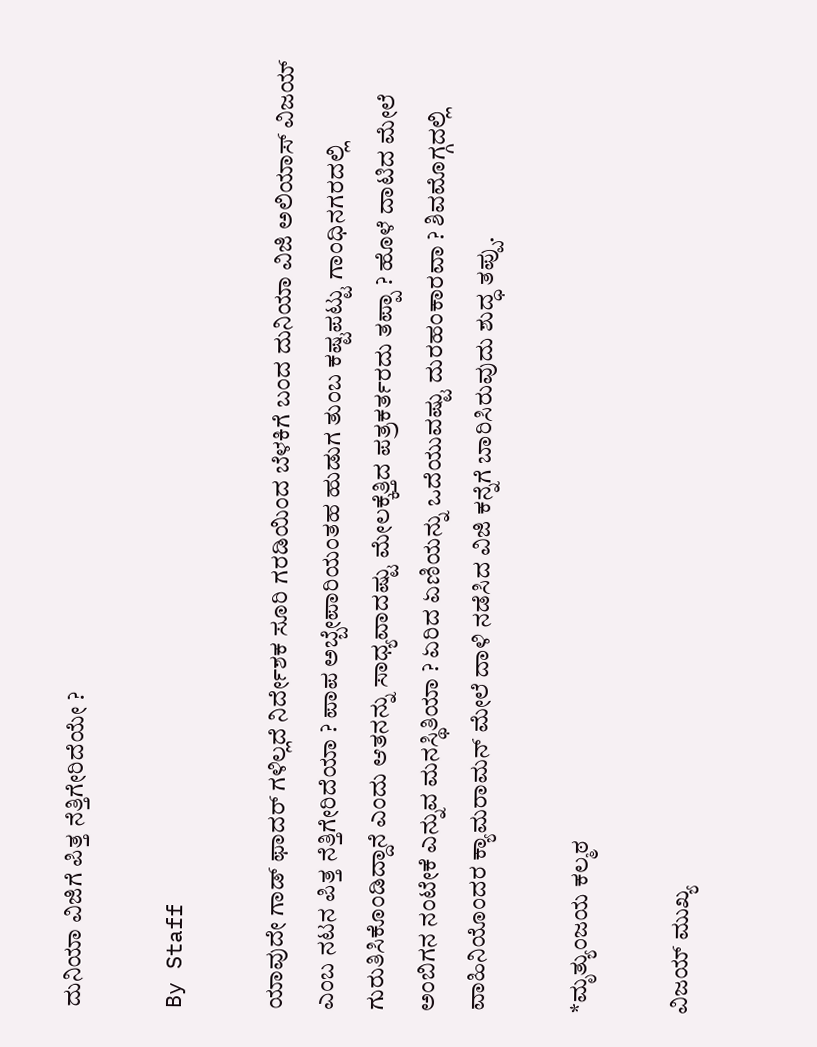ದುನಿಯಾ ವಿಜಿಗೆ ಪಿತ್ತ ನೆತ್ತಿಗೇರಿದೆಯೇ ?

By Staff

ಯಾವುದೇ ಗಾಡ್ ಫಾದರ್ ಗಳಿಲ್ಲದೆ ನಿರ್ದೇಶಕ ಸೂರಿ ಗರಡಿಯಿಂದ ಬೆಳಕಿಗೆ ಬಂದ ದುನಿಯಾ ವಿಜಿ ಅಲಿಯಾಸ್ ವಿಜಯ್ ಎಂಬ ನಟನ ಪಿತ್ತ ನೆತ್ತಿಗೇರಿದೆಯಾ ? ಪಾಪ ಅಬ್ಬೇಪಾರಿಯಂತಹ ಹುಡುಗ ತುಂಬ ಕಷ್ಟಪಟ್ಟು ಗಾಂಧಿನಗರದಲ್ಲಿ ಗುರುತಿಸಿಕೊಂಡಿದ್ದಾನೆ ಎಂದು ಆತನನ್ನು ಸಾಧ್ಯವಾದಷ್ಟು ಮೇಲಕ್ಕೆತ್ತಿದ ಪತ್ರಕರ್ತರದು ತಪ್ಪಾ ? ಹೊಳೆ ದಾಟಿದ ಮೇಲೆ ಅಂಬಿಗನ ನಂಟೇಕೆ ಎನ್ನುವ ಮನಸ್ಥಿತಿಯಾ ? ಏರಿದ ಏಣಿಯನ್ನು ಒದೆಯುವಷ್ಟು ದುರಹಂಕಾರವಾ ? ಶಿವಮೊಗ್ಗದಲ್ಲಿ ವಾಹಿನಿಯೊಂದರ ಕ್ಯಾಮರಾಮನ್ ಮೇಲೆ ದಾಳಿ ನಡೆಸಿದ ವಿಜಿ ಕನ್ನೆಗೆ ಬಾರಿಸಿರುವುದು ಶುದ್ಧ ತಪ್ಪು.

*ಮೃತ್ಯುಂಜಯ ಕಲ್ಮಠ

ವಿಜಯ್ ಮುಖ್ಯ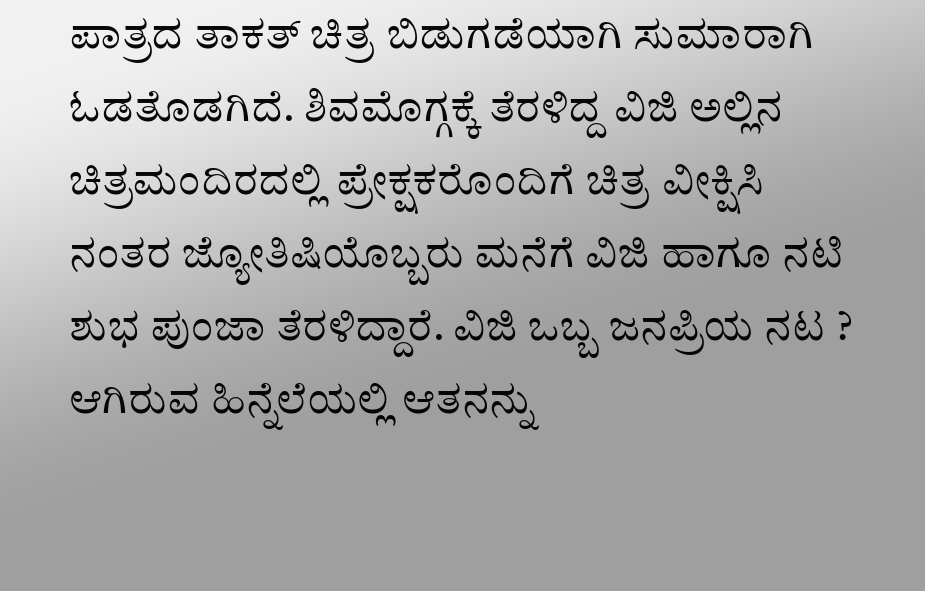ಪಾತ್ರದ ತಾಕತ್ ಚಿತ್ರ ಬಿಡುಗಡೆಯಾಗಿ ಸುಮಾರಾಗಿ ಓಡತೊಡಗಿದೆ. ಶಿವಮೊಗ್ಗಕ್ಕೆ ತೆರಳಿದ್ದ ವಿಜಿ ಅಲ್ಲಿನ ಚಿತ್ರಮಂದಿರದಲ್ಲಿ ಪ್ರೇಕ್ಷಕರೊಂದಿಗೆ ಚಿತ್ರ ವೀಕ್ಷಿಸಿ ನಂತರ ಜ್ಯೋತಿಷಿಯೊಬ್ಬರು ಮನೆಗೆ ವಿಜಿ ಹಾಗೂ ನಟಿ ಶುಭ ಪುಂಜಾ ತೆರಳಿದ್ದಾರೆ. ವಿಜಿ ಒಬ್ಬ ಜನಪ್ರಿಯ ನಟ ? ಆಗಿರುವ ಹಿನ್ನೆಲೆಯಲ್ಲಿ ಆತನನ್ನು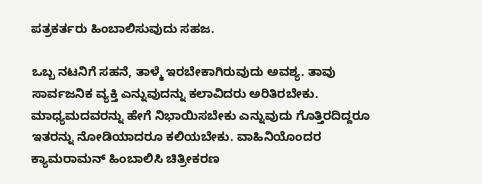ಪತ್ರಕರ್ತರು ಹಿಂಬಾಲಿಸುವುದು ಸಹಜ.

ಒಬ್ಬ ನಟನಿಗೆ ಸಹನೆ, ತಾಳ್ಮೆ ಇರಬೇಕಾಗಿರುವುದು ಅವಶ್ಯ. ತಾವು ಸಾರ್ವಜನಿಕ ವ್ಯಕ್ತಿ ಎನ್ನುವುದನ್ನು ಕಲಾವಿದರು ಅರಿತಿರಬೇಕು. ಮಾಧ್ಯಮದವರನ್ನು ಹೇಗೆ ನಿಭಾಯಿಸಬೇಕು ಎನ್ನುವುದು ಗೊತ್ತಿರದಿದ್ದರೂ ಇತರನ್ನು ನೋಡಿಯಾದರೂ ಕಲಿಯಬೇಕು. ವಾಹಿನಿಯೊಂದರ ಕ್ಯಾಮರಾಮನ್ ಹಿಂಬಾಲಿಸಿ ಚಿತ್ರೀಕರಣ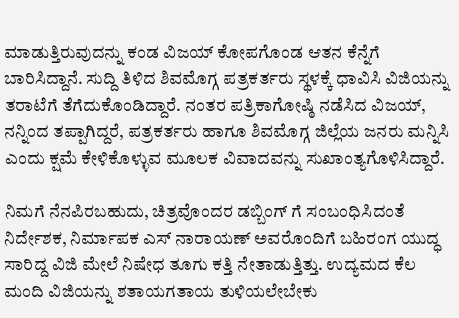ಮಾಡುತ್ತಿರುವುದನ್ನು ಕಂಡ ವಿಜಯ್ ಕೋಪಗೊಂಡ ಆತನ ಕೆನ್ನೆಗೆ ಬಾರಿಸಿದ್ದಾನೆ. ಸುದ್ದಿ ತಿಳಿದ ಶಿವಮೊಗ್ಗ ಪತ್ರಕರ್ತರು ಸ್ಥಳಕ್ಕೆ ಧಾವಿಸಿ ವಿಜಿಯನ್ನು ತರಾಟೆಗೆ ತೆಗೆದುಕೊಂಡಿದ್ದಾರೆ. ನಂತರ ಪತ್ರಿಕಾಗೋಷ್ಠಿ ನಡೆಸಿದ ವಿಜಯ್, ನನ್ನಿಂದ ತಪ್ಪಾಗಿದ್ದರೆ, ಪತ್ರಕರ್ತರು ಹಾಗೂ ಶಿವಮೊಗ್ಗ ಜಿಲ್ಲೆಯ ಜನರು ಮನ್ನಿಸಿ ಎಂದು ಕ್ಷಮೆ ಕೇಳಿಕೊಳ್ಳುವ ಮೂಲಕ ವಿವಾದವನ್ನು ಸುಖಾಂತ್ಯಗೊಳಿಸಿದ್ದಾರೆ.

ನಿಮಗೆ ನೆನಪಿರಬಹುದು, ಚಿತ್ರವೊಂದರ ಡಬ್ಬಿಂಗ್ ಗೆ ಸಂಬಂಧಿಸಿದಂತೆ ನಿರ್ದೇಶಕ, ನಿರ್ಮಾಪಕ ಎಸ್ ನಾರಾಯಣ್ ಅವರೊಂದಿಗೆ ಬಹಿರಂಗ ಯುದ್ಧ ಸಾರಿದ್ದ ವಿಜಿ ಮೇಲೆ ನಿಷೇಧ ತೂಗು ಕತ್ತಿ ನೇತಾಡುತ್ತಿತ್ತು. ಉದ್ಯಮದ ಕೆಲ ಮಂದಿ ವಿಜಿಯನ್ನು ಶತಾಯಗತಾಯ ತುಳಿಯಲೇಬೇಕು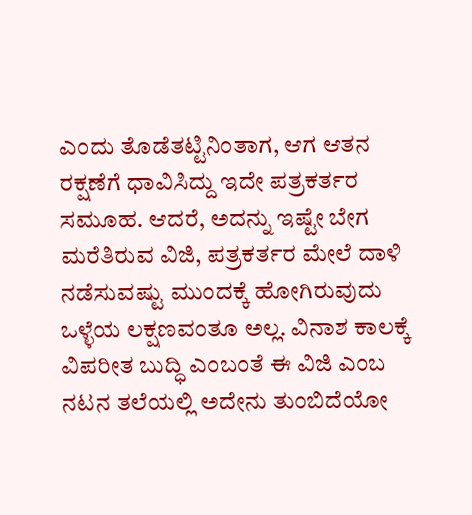ಎಂದು ತೊಡೆತಟ್ಟಿನಿಂತಾಗ, ಆಗ ಆತನ ರಕ್ಷಣೆಗೆ ಧಾವಿಸಿದ್ದು ಇದೇ ಪತ್ರಕರ್ತರ ಸಮೂಹ. ಆದರೆ, ಅದನ್ನು ಇಷ್ಟೇ ಬೇಗ ಮರೆತಿರುವ ವಿಜಿ, ಪತ್ರಕರ್ತರ ಮೇಲೆ ದಾಳಿ ನಡೆಸುವಷ್ಟು ಮುಂದಕ್ಕೆ ಹೋಗಿರುವುದು ಒಳ್ಳೆಯ ಲಕ್ಷಣವಂತೂ ಅಲ್ಲ. ವಿನಾಶ ಕಾಲಕ್ಕೆ ವಿಪರೀತ ಬುದ್ಧಿ ಎಂಬಂತೆ ಈ ವಿಜಿ ಎಂಬ ನಟನ ತಲೆಯಲ್ಲಿ ಅದೇನು ತುಂಬಿದೆಯೋ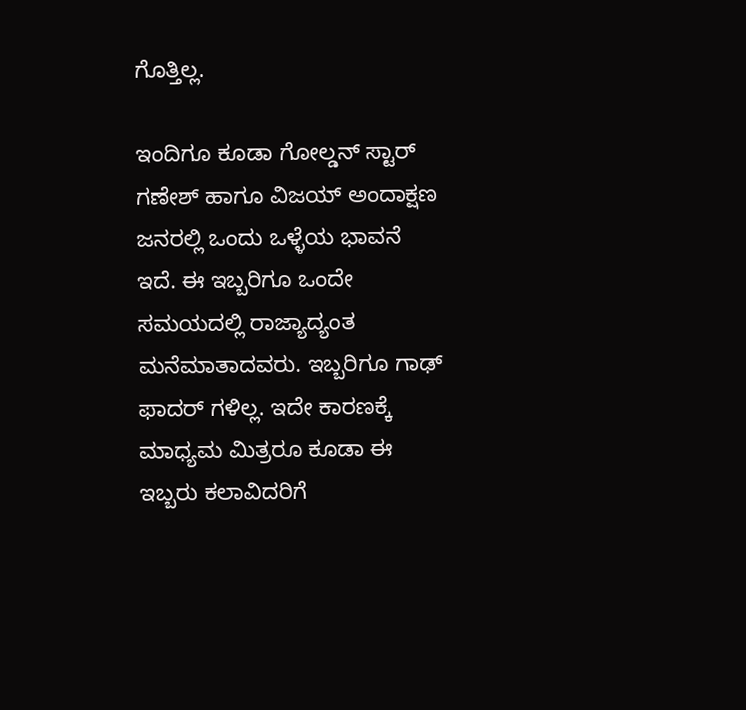ಗೊತ್ತಿಲ್ಲ.

ಇಂದಿಗೂ ಕೂಡಾ ಗೋಲ್ಡನ್ ಸ್ಟಾರ್ ಗಣೇಶ್ ಹಾಗೂ ವಿಜಯ್ ಅಂದಾಕ್ಷಣ ಜನರಲ್ಲಿ ಒಂದು ಒಳ್ಳೆಯ ಭಾವನೆ ಇದೆ. ಈ ಇಬ್ಬರಿಗೂ ಒಂದೇ ಸಮಯದಲ್ಲಿ ರಾಜ್ಯಾದ್ಯಂತ ಮನೆಮಾತಾದವರು. ಇಬ್ಬರಿಗೂ ಗಾಢ್ ಫಾದರ್ ಗಳಿಲ್ಲ. ಇದೇ ಕಾರಣಕ್ಕೆ ಮಾಧ್ಯಮ ಮಿತ್ರರೂ ಕೂಡಾ ಈ ಇಬ್ಬರು ಕಲಾವಿದರಿಗೆ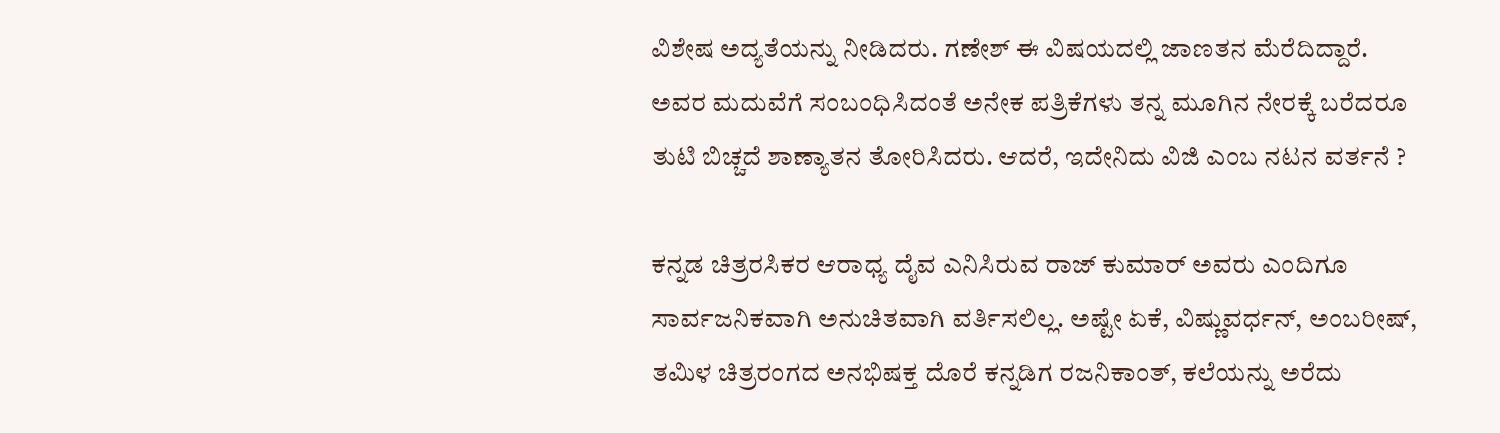ವಿಶೇಷ ಅದ್ಯತೆಯನ್ನು ನೀಡಿದರು. ಗಣೇಶ್ ಈ ವಿಷಯದಲ್ಲಿ ಜಾಣತನ ಮೆರೆದಿದ್ದಾರೆ. ಅವರ ಮದುವೆಗೆ ಸಂಬಂಧಿಸಿದಂತೆ ಅನೇಕ ಪತ್ರಿಕೆಗಳು ತನ್ನ ಮೂಗಿನ ನೇರಕ್ಕೆ ಬರೆದರೂ ತುಟಿ ಬಿಚ್ಚದೆ ಶಾಣ್ಯಾತನ ತೋರಿಸಿದರು. ಆದರೆ, ಇದೇನಿದು ವಿಜಿ ಎಂಬ ನಟನ ವರ್ತನೆ ?

ಕನ್ನಡ ಚಿತ್ರರಸಿಕರ ಆರಾಧ್ಯ ದೈವ ಎನಿಸಿರುವ ರಾಜ್ ಕುಮಾರ್ ಅವರು ಎಂದಿಗೂ ಸಾರ್ವಜನಿಕವಾಗಿ ಅನುಚಿತವಾಗಿ ವರ್ತಿಸಲಿಲ್ಲ. ಅಷ್ಟೇ ಏಕೆ, ವಿಷ್ಣುವರ್ಧನ್, ಅಂಬರೀಷ್, ತಮಿಳ ಚಿತ್ರರಂಗದ ಅನಭಿಷಕ್ತ ದೊರೆ ಕನ್ನಡಿಗ ರಜನಿಕಾಂತ್, ಕಲೆಯನ್ನು ಅರೆದು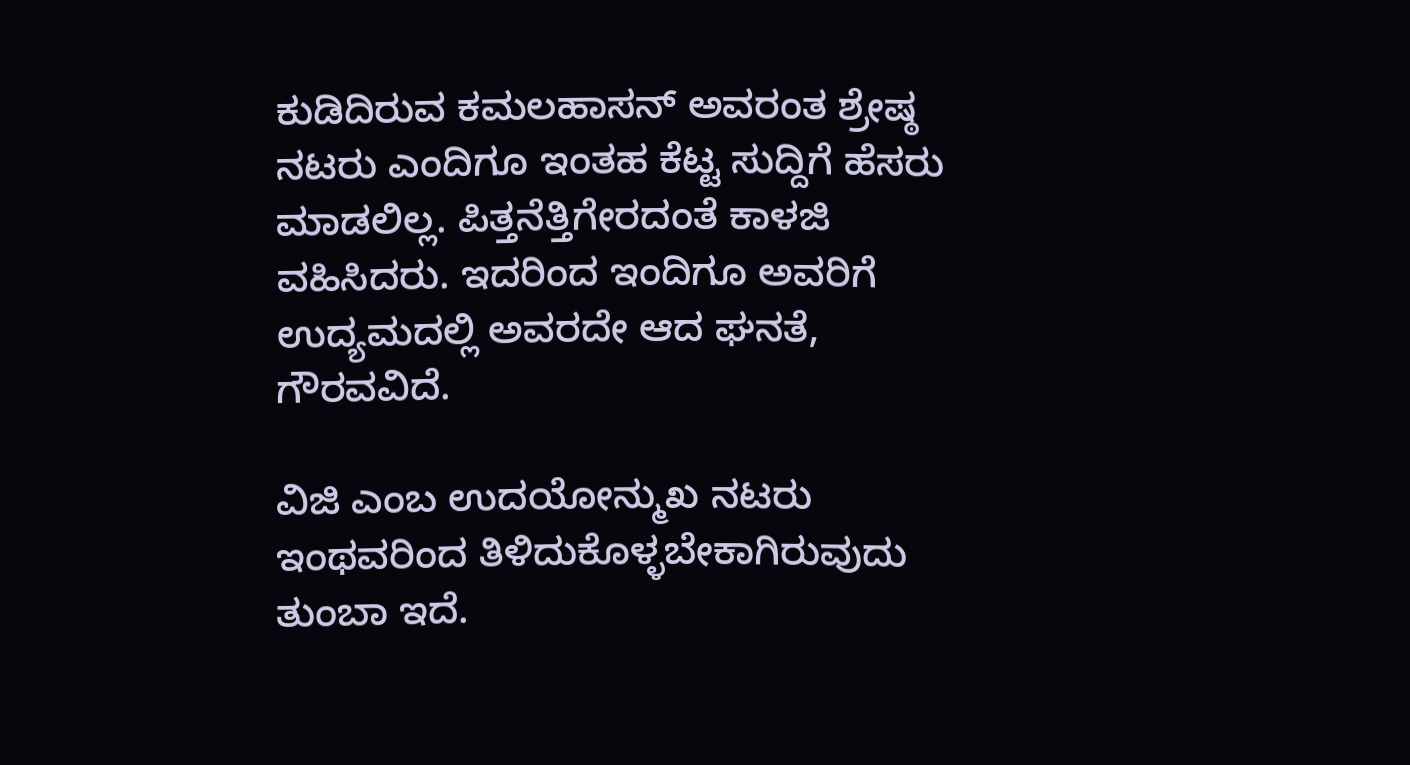ಕುಡಿದಿರುವ ಕಮಲಹಾಸನ್ ಅವರಂತ ಶ್ರೇಷ್ಠ ನಟರು ಎಂದಿಗೂ ಇಂತಹ ಕೆಟ್ಟ ಸುದ್ದಿಗೆ ಹೆಸರು ಮಾಡಲಿಲ್ಲ. ಪಿತ್ತನೆತ್ತಿಗೇರದಂತೆ ಕಾಳಜಿ ವಹಿಸಿದರು. ಇದರಿಂದ ಇಂದಿಗೂ ಅವರಿಗೆ ಉದ್ಯಮದಲ್ಲಿ ಅವರದೇ ಆದ ಘನತೆ, ಗೌರವವಿದೆ.

ವಿಜಿ ಎಂಬ ಉದಯೋನ್ಮುಖ ನಟರು ಇಂಥವರಿಂದ ತಿಳಿದುಕೊಳ್ಳಬೇಕಾಗಿರುವುದು ತುಂಬಾ ಇದೆ.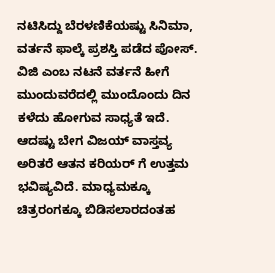ನಟಿಸಿದ್ದು ಬೆರಳಣಿಕೆಯಷ್ಟು ಸಿನಿಮಾ, ವರ್ತನೆ ಫಾಲ್ಕೆ ಪ್ರಶಸ್ತಿ ಪಡೆದ ಪೋಸ್. ವಿಜಿ ಎಂಬ ನಟನೆ ವರ್ತನೆ ಹೀಗೆ ಮುಂದುವರೆದಲ್ಲಿ ಮುಂದೊಂದು ದಿನ ಕಳೆದು ಹೋಗುವ ಸಾಧ್ಯತೆ ಇದೆ. ಆದಷ್ಟು ಬೇಗ ವಿಜಯ್ ವಾಸ್ತವ್ಯ ಅರಿತರೆ ಆತನ ಕರಿಯರ್ ಗೆ ಉತ್ತಮ ಭವಿಷ್ಯವಿದೆ. ಮಾಧ್ಯಮಕ್ಕೂ ಚಿತ್ರರಂಗಕ್ಕೂ ಬಿಡಿಸಲಾರದಂತಹ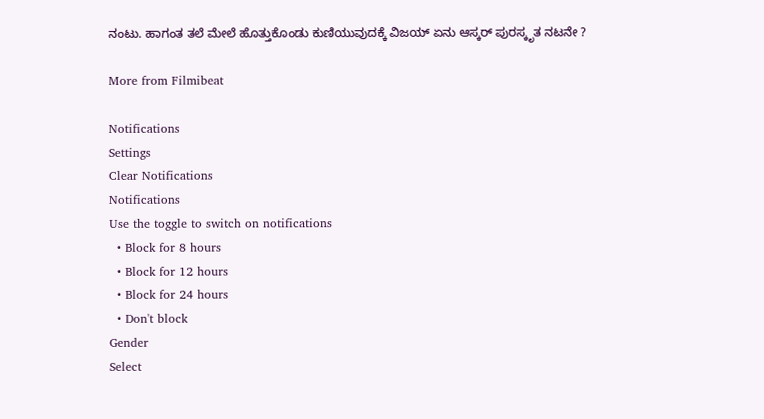ನಂಟು. ಹಾಗಂತ ತಲೆ ಮೇಲೆ ಹೊತ್ತುಕೊಂಡು ಕುಣಿಯುವುದಕ್ಕೆ ವಿಜಯ್ ಏನು ಆಸ್ಕರ್ ಪುರಸ್ಕೃತ ನಟನೇ ?

More from Filmibeat

Notifications
Settings
Clear Notifications
Notifications
Use the toggle to switch on notifications
  • Block for 8 hours
  • Block for 12 hours
  • Block for 24 hours
  • Don't block
Gender
Select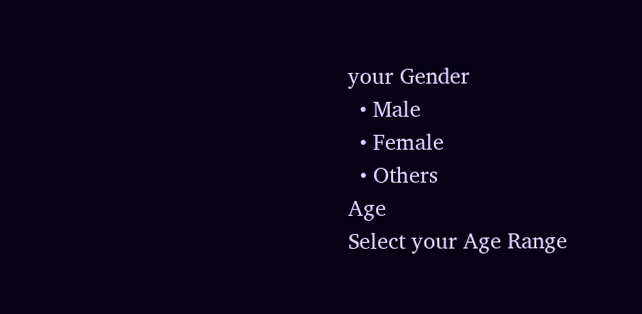your Gender
  • Male
  • Female
  • Others
Age
Select your Age Range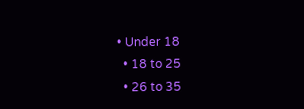• Under 18
  • 18 to 25
  • 26 to 35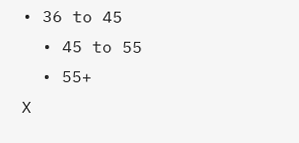• 36 to 45
  • 45 to 55
  • 55+
X